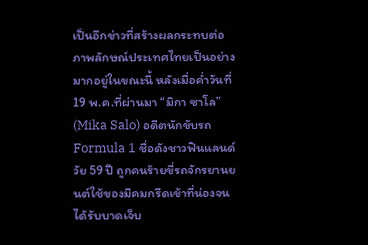เป็นอีกข่าวที่สร้างผลกระทบต่อภาพลักษณ์ประเทศไทยเป็นอย่างมากอยู่ในขณะนี้ หลังเมื่อค่ำวันที่ 19 พ.ค.ที่ผ่านมา “มิกา ซาโล” (Mika Salo) อดีตนักขับรถ Formula 1 ชื่อดังชาวฟินแลนด์ วัย 59 ปี ถูกคนร้ายขี่รถจักรยานยนต์ใช้ของมีคมกรีดเข้าที่น่องจนได้รับบาดเจ็บ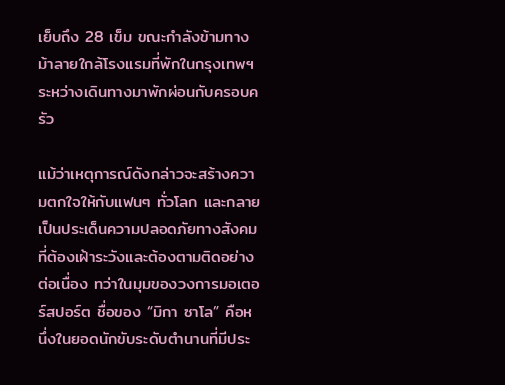เย็บถึง 28 เข็ม ขณะกำลังข้ามทางม้าลายใกล้โรงแรมที่พักในกรุงเทพฯ ระหว่างเดินทางมาพักผ่อนกับครอบครัว

แม้ว่าเหตุการณ์ดังกล่าวจะสร้างความตกใจให้กับแฟนๆ ทั่วโลก และกลายเป็นประเด็นความปลอดภัยทางสังคมที่ต้องเฝ้าระวังและต้องตามติดอย่างต่อเนื่อง ทว่าในมุมของวงการมอเตอร์สปอร์ต ชื่อของ “มิกา ซาโล” คือหนึ่งในยอดนักขับระดับตำนานที่มีประ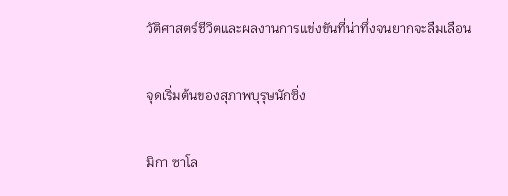วัติศาสตร์ชีวิตและผลงานการแข่งขันที่น่าทึ่งจนยากจะลืมเลือน

จุดเริ่มต้นของสุภาพบุรุษนักซิ่ง

มิกา ซาโล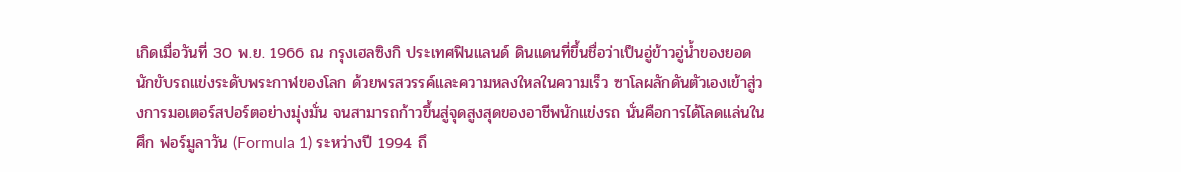เกิดเมื่อวันที่ 30 พ.ย. 1966 ณ กรุงเฮลซิงกิ ประเทศฟินแลนด์ ดินแดนที่ขึ้นชื่อว่าเป็นอู่ข้าวอู่น้ำของยอดนักขับรถแข่งระดับพระกาฬของโลก ด้วยพรสวรรค์และความหลงใหลในความเร็ว ซาโลผลักดันตัวเองเข้าสู่วงการมอเตอร์สปอร์ตอย่างมุ่งมั่น จนสามารถก้าวขึ้นสู่จุดสูงสุดของอาชีพนักแข่งรถ นั่นคือการได้โลดแล่นในศึก ฟอร์มูลาวัน (Formula 1) ระหว่างปี 1994 ถึ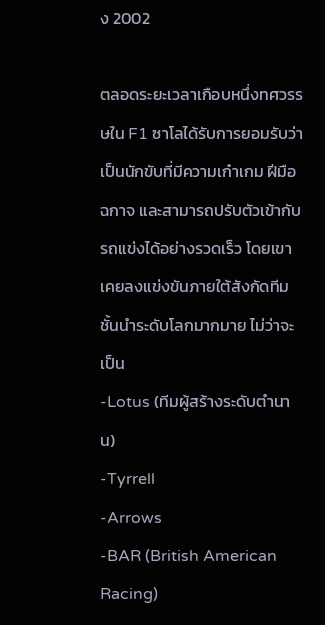ง 2002

ตลอดระยะเวลาเกือบหนึ่งทศวรรษใน F1 ซาโลได้รับการยอมรับว่าเป็นนักขับที่มีความเก๋าเกม ฝีมือฉกาจ และสามารถปรับตัวเข้ากับรถแข่งได้อย่างรวดเร็ว โดยเขาเคยลงแข่งขันภายใต้สังกัดทีมชั้นนำระดับโลกมากมาย ไม่ว่าจะเป็น
-Lotus (ทีมผู้สร้างระดับตำนาน)
-Tyrrell
-Arrows
-BAR (British American Racing)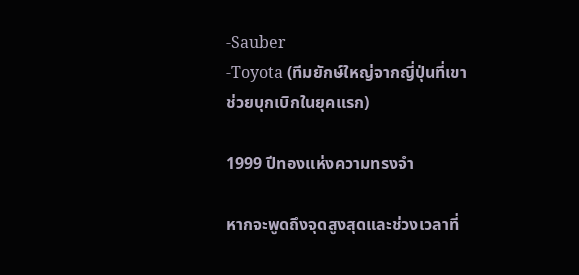-Sauber
-Toyota (ทีมยักษ์ใหญ่จากญี่ปุ่นที่เขาช่วยบุกเบิกในยุคแรก)

1999 ปีทองแห่งความทรงจำ

หากจะพูดถึงจุดสูงสุดและช่วงเวลาที่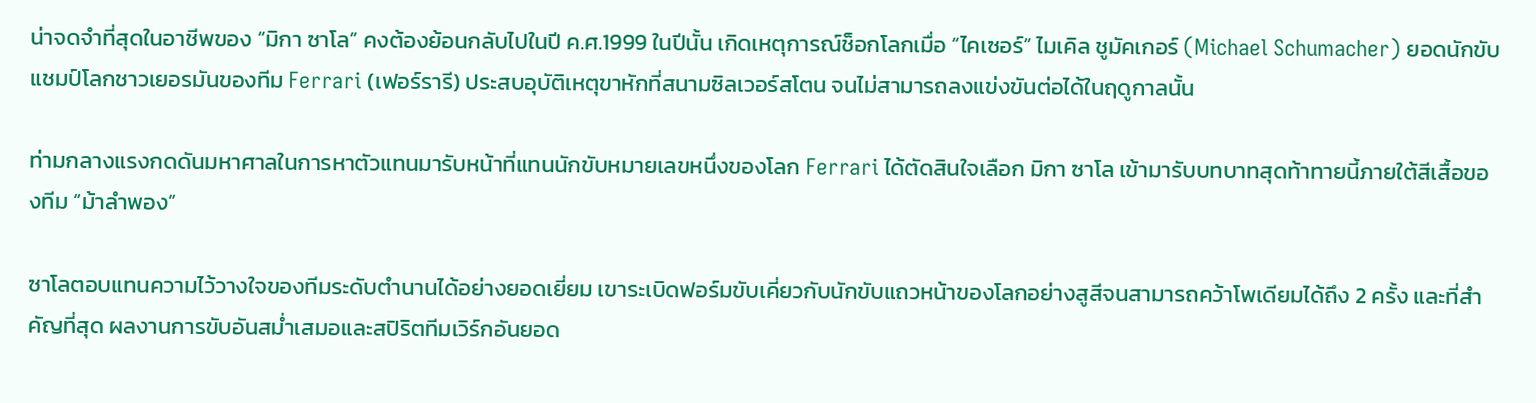น่าจดจำที่สุดในอาชีพของ “มิกา ซาโล” คงต้องย้อนกลับไปในปี ค.ศ.1999 ในปีนั้น เกิดเหตุการณ์ช็อกโลกเมื่อ “ไคเซอร์” ไมเคิล ชูมัคเกอร์ (Michael Schumacher) ยอดนักขับแชมป์โลกชาวเยอรมันของทีม Ferrari (เฟอร์รารี) ประสบอุบัติเหตุขาหักที่สนามซิลเวอร์สโตน จนไม่สามารถลงแข่งขันต่อได้ในฤดูกาลนั้น

ท่ามกลางแรงกดดันมหาศาลในการหาตัวแทนมารับหน้าที่แทนนักขับหมายเลขหนึ่งของโลก Ferrari ได้ตัดสินใจเลือก มิกา ซาโล เข้ามารับบทบาทสุดท้าทายนี้ภายใต้สีเสื้อของทีม “ม้าลำพอง”

ซาโลตอบแทนความไว้วางใจของทีมระดับตำนานได้อย่างยอดเยี่ยม เขาระเบิดฟอร์มขับเคี่ยวกับนักขับแถวหน้าของโลกอย่างสูสีจนสามารถคว้าโพเดียมได้ถึง 2 ครั้ง และที่สำคัญที่สุด ผลงานการขับอันสม่ำเสมอและสปิริตทีมเวิร์กอันยอด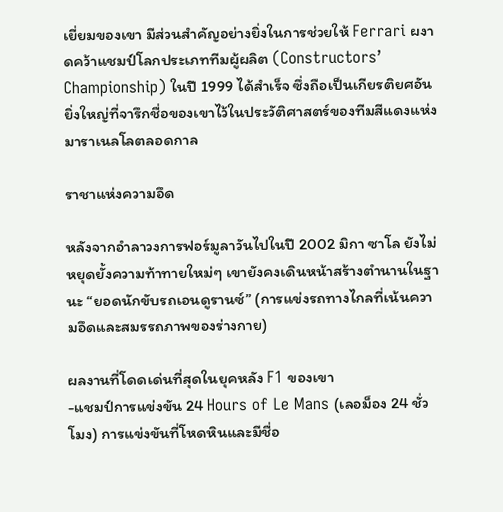เยี่ยมของเขา มีส่วนสำคัญอย่างยิ่งในการช่วยให้ Ferrari ผงาดคว้าแชมป์โลกประเภททีมผู้ผลิต (Constructors’ Championship) ในปี 1999 ได้สำเร็จ ซึ่งถือเป็นเกียรติยศอันยิ่งใหญ่ที่จารึกชื่อของเขาไว้ในประวัติศาสตร์ของทีมสีแดงแห่งมาราเนลโลตลอดกาล

ราชาแห่งความอึด

หลังจากอำลาวงการฟอร์มูลาวันไปในปี 2002 มิกา ซาโล ยังไม่หยุดยั้งความท้าทายใหม่ๆ เขายังคงเดินหน้าสร้างตำนานในฐานะ “ยอดนักขับรถเอนดูรานซ์” (การแข่งรถทางไกลที่เน้นความอึดและสมรรถภาพของร่างกาย)

ผลงานที่โดดเด่นที่สุดในยุคหลัง F1 ของเขา
-แชมป์การแข่งขัน 24 Hours of Le Mans (เลอม็อง 24 ชั่วโมง) การแข่งขันที่โหดหินและมีชื่อ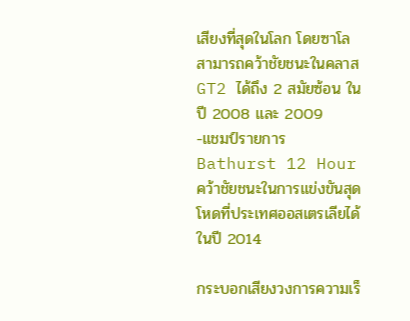เสียงที่สุดในโลก โดยซาโลสามารถคว้าชัยชนะในคลาส GT2 ได้ถึง 2 สมัยซ้อน ในปี 2008 และ 2009
-แชมป์รายการ Bathurst 12 Hour คว้าชัยชนะในการแข่งขันสุดโหดที่ประเทศออสเตรเลียได้ในปี 2014

กระบอกเสียงวงการความเร็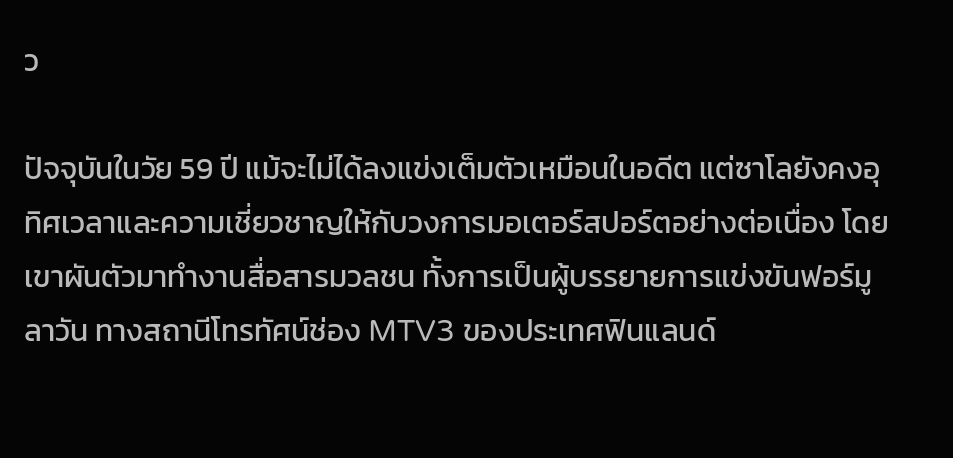ว

ปัจจุบันในวัย 59 ปี แม้จะไม่ได้ลงแข่งเต็มตัวเหมือนในอดีต แต่ซาโลยังคงอุทิศเวลาและความเชี่ยวชาญให้กับวงการมอเตอร์สปอร์ตอย่างต่อเนื่อง โดยเขาผันตัวมาทำงานสื่อสารมวลชน ทั้งการเป็นผู้บรรยายการแข่งขันฟอร์มูลาวัน ทางสถานีโทรทัศน์ช่อง MTV3 ของประเทศฟินแลนด์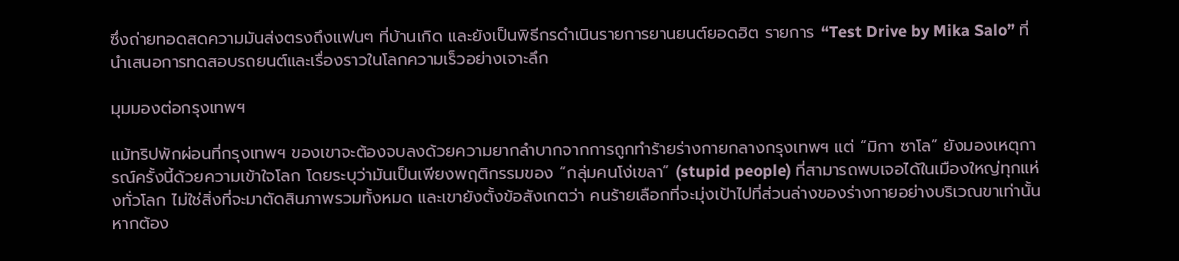ซึ่งถ่ายทอดสดความมันส่งตรงถึงแฟนๆ ที่บ้านเกิด และยังเป็นพิธีกรดำเนินรายการยานยนต์ยอดฮิต รายการ “Test Drive by Mika Salo” ที่นำเสนอการทดสอบรถยนต์และเรื่องราวในโลกความเร็วอย่างเจาะลึก

มุมมองต่อกรุงเทพฯ

แม้ทริปพักผ่อนที่กรุงเทพฯ ของเขาจะต้องจบลงด้วยความยากลำบากจากการถูกทำร้ายร่างกายกลางกรุงเทพฯ แต่ “มิกา ซาโล” ยังมองเหตุการณ์ครั้งนี้ด้วยความเข้าใจโลก โดยระบุว่ามันเป็นเพียงพฤติกรรมของ “กลุ่มคนโง่เขลา” (stupid people) ที่สามารถพบเจอได้ในเมืองใหญ่ทุกแห่งทั่วโลก ไม่ใช่สิ่งที่จะมาตัดสินภาพรวมทั้งหมด และเขายังตั้งข้อสังเกตว่า คนร้ายเลือกที่จะมุ่งเป้าไปที่ส่วนล่างของร่างกายอย่างบริเวณขาเท่านั้น หากต้อง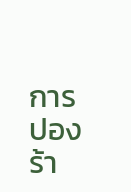การปองร้า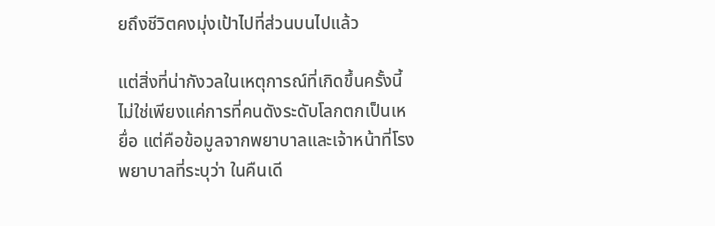ยถึงชีวิตคงมุ่งเป้าไปที่ส่วนบนไปแล้ว

แต่สิ่งที่น่ากังวลในเหตุการณ์ที่เกิดขึ้นครั้งนี้ ไม่ใช่เพียงแค่การที่คนดังระดับโลกตกเป็นเหยื่อ แต่คือข้อมูลจากพยาบาลและเจ้าหน้าที่โรงพยาบาลที่ระบุว่า ในคืนเดี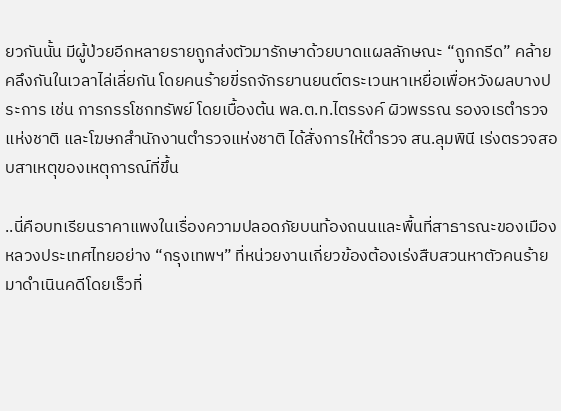ยวกันนั้น มีผู้ป่วยอีกหลายรายถูกส่งตัวมารักษาด้วยบาดแผลลักษณะ “ถูกกรีด” คล้ายคลึงกันในเวลาไล่เลี่ยกัน โดยคนร้ายขี่รถจักรยานยนต์ตระเวนหาเหยื่อเพื่อหวังผลบางประการ เช่น การกรรโชกทรัพย์ โดยเบื้องต้น พล.ต.ท.ไตรรงค์ ผิวพรรณ รองจเรตำรวจแห่งชาติ และโฆษกสำนักงานตำรวจแห่งชาติ ได้สั่งการให้ตำรวจ สน.ลุมพินี เร่งตรวจสอบสาเหตุของเหตุการณ์ที่ขึ้น

..นี่คือบทเรียนราคาแพงในเรื่องความปลอดภัยบนท้องถนนและพื้นที่สาธารณะของเมืองหลวงประเทศไทยอย่าง “กรุงเทพฯ” ที่หน่วยงานเกี่ยวข้องต้องเร่งสืบสวนหาตัวคนร้ายมาดำเนินคดีโดยเร็วที่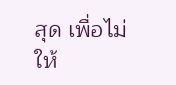สุด เพื่อไม่ให้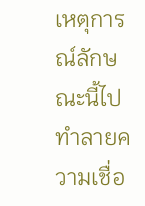เหตุการณ์ลักษณะนี้ไปทำลายความเชื่อ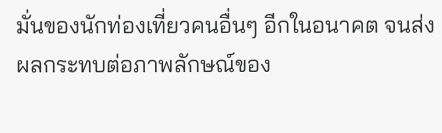มั่นของนักท่องเที่ยวคนอื่นๆ อีกในอนาคต จนส่งผลกระทบต่อภาพลักษณ์ของ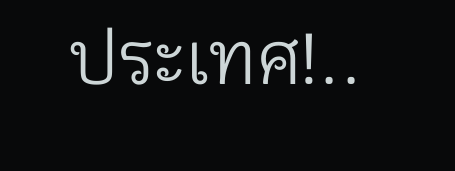ประเทศ!..